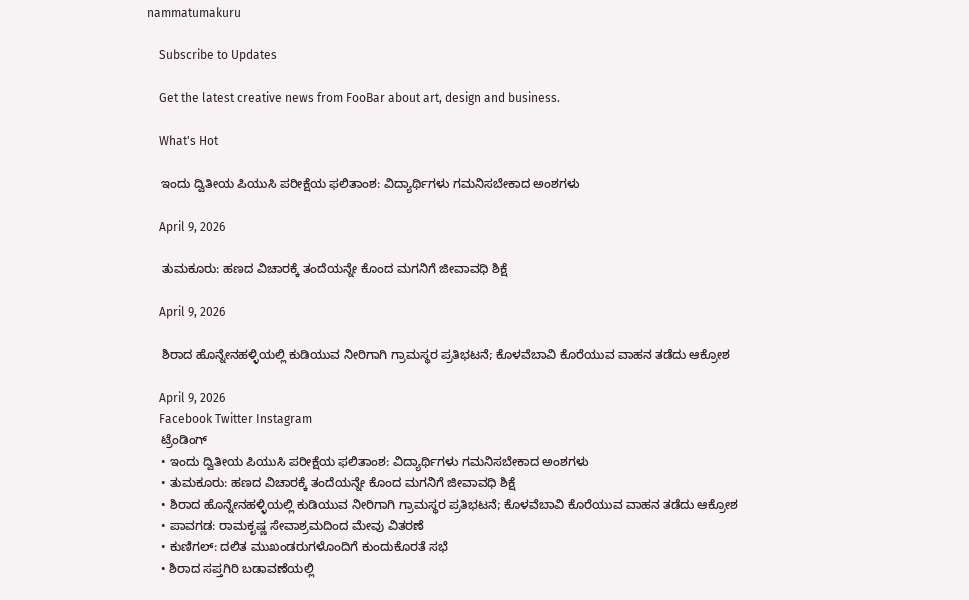nammatumakuru

    Subscribe to Updates

    Get the latest creative news from FooBar about art, design and business.

    What's Hot

    ಇಂದು ದ್ವಿತೀಯ ಪಿಯುಸಿ ಪರೀಕ್ಷೆಯ ಫಲಿತಾಂಶ: ವಿದ್ಯಾರ್ಥಿಗಳು ಗಮನಿಸಬೇಕಾದ ಅಂಶಗಳು

    April 9, 2026

    ತುಮಕೂರು: ಹಣದ ವಿಚಾರಕ್ಕೆ ತಂದೆಯನ್ನೇ ಕೊಂದ ಮಗನಿಗೆ ಜೀವಾವಧಿ ಶಿಕ್ಷೆ

    April 9, 2026

    ಶಿರಾದ ಹೊನ್ನೇನಹಳ್ಳಿಯಲ್ಲಿ ಕುಡಿಯುವ ನೀರಿಗಾಗಿ ಗ್ರಾಮಸ್ಥರ ಪ್ರತಿಭಟನೆ; ಕೊಳವೆಬಾವಿ ಕೊರೆಯುವ ವಾಹನ ತಡೆದು ಆಕ್ರೋಶ

    April 9, 2026
    Facebook Twitter Instagram
    ಟ್ರೆಂಡಿಂಗ್
    • ಇಂದು ದ್ವಿತೀಯ ಪಿಯುಸಿ ಪರೀಕ್ಷೆಯ ಫಲಿತಾಂಶ: ವಿದ್ಯಾರ್ಥಿಗಳು ಗಮನಿಸಬೇಕಾದ ಅಂಶಗಳು
    • ತುಮಕೂರು: ಹಣದ ವಿಚಾರಕ್ಕೆ ತಂದೆಯನ್ನೇ ಕೊಂದ ಮಗನಿಗೆ ಜೀವಾವಧಿ ಶಿಕ್ಷೆ
    • ಶಿರಾದ ಹೊನ್ನೇನಹಳ್ಳಿಯಲ್ಲಿ ಕುಡಿಯುವ ನೀರಿಗಾಗಿ ಗ್ರಾಮಸ್ಥರ ಪ್ರತಿಭಟನೆ; ಕೊಳವೆಬಾವಿ ಕೊರೆಯುವ ವಾಹನ ತಡೆದು ಆಕ್ರೋಶ
    • ಪಾವಗಡ: ರಾಮಕೃಷ್ಣ ಸೇವಾಶ್ರಮದಿಂದ ಮೇವು ವಿತರಣೆ
    • ಕುಣಿಗಲ್: ದಲಿತ ಮುಖಂಡರುಗಳೊಂದಿಗೆ ಕುಂದುಕೊರತೆ ಸಭೆ
    • ಶಿರಾದ ಸಪ್ತಗಿರಿ ಬಡಾವಣೆಯಲ್ಲಿ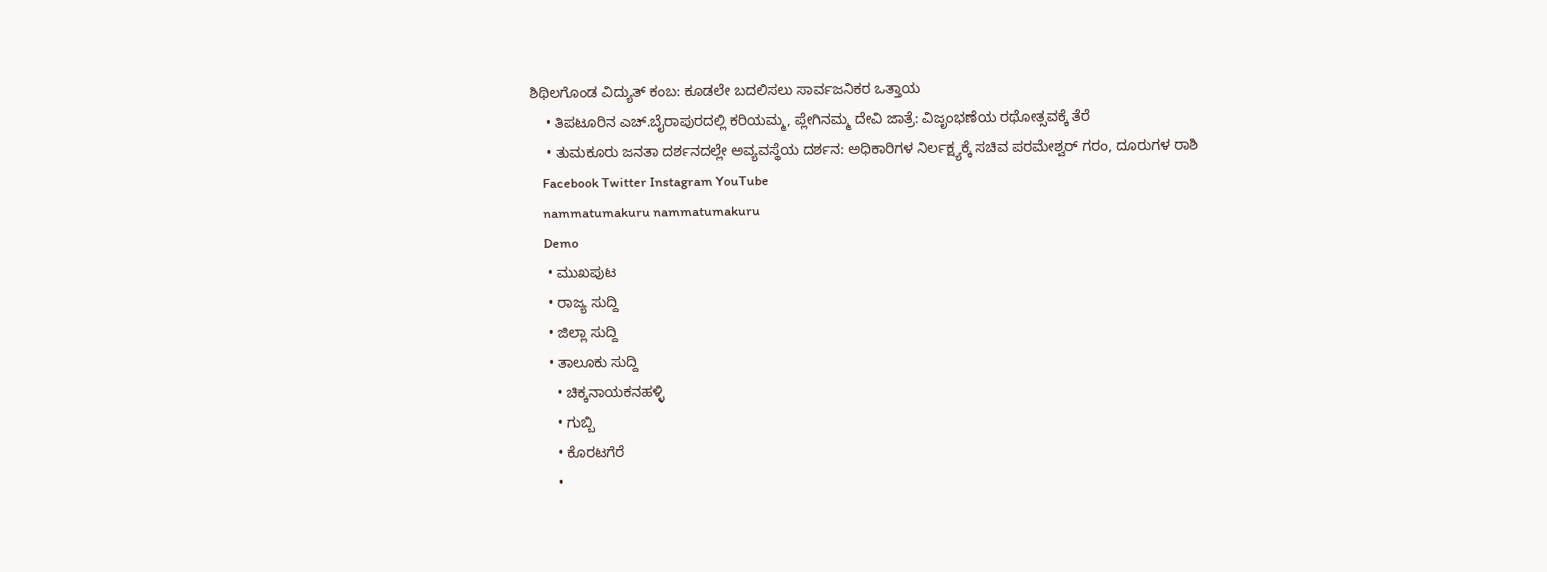ಶಿಥಿಲಗೊಂಡ ವಿದ್ಯುತ್ ಕಂಬ: ಕೂಡಲೇ ಬದಲಿಸಲು ಸಾರ್ವಜನಿಕರ ಒತ್ತಾಯ
    • ತಿಪಟೂರಿನ ಎಚ್.ಬೈರಾಪುರದಲ್ಲಿ ಕರಿಯಮ್ಮ, ಪ್ಲೇಗಿನಮ್ಮ ದೇವಿ ಜಾತ್ರೆ: ವಿಜೃಂಭಣೆಯ ರಥೋತ್ಸವಕ್ಕೆ ತೆರೆ
    • ತುಮಕೂರು ಜನತಾ ದರ್ಶನದಲ್ಲೇ ಅವ್ಯವಸ್ಥೆಯ ದರ್ಶನ: ಅಧಿಕಾರಿಗಳ ನಿರ್ಲಕ್ಷ್ಯಕ್ಕೆ ಸಚಿವ ಪರಮೇಶ್ವರ್ ಗರಂ, ದೂರುಗಳ ರಾಶಿ
    Facebook Twitter Instagram YouTube
    nammatumakuru nammatumakuru
    Demo
    • ಮುಖಪುಟ
    • ರಾಜ್ಯ ಸುದ್ದಿ
    • ಜಿಲ್ಲಾ ಸುದ್ದಿ
    • ತಾಲೂಕು ಸುದ್ದಿ
      • ಚಿಕ್ಕನಾಯಕನಹಳ್ಳಿ
      • ಗುಬ್ಬಿ
      • ಕೊರಟಗೆರೆ
      •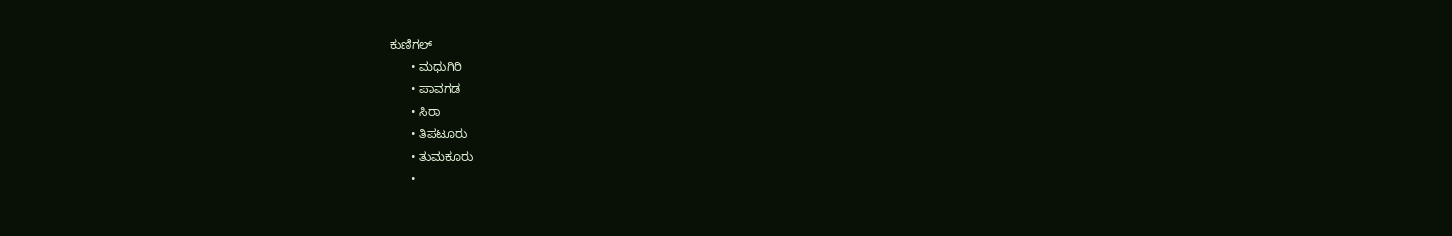ಕುಣಿಗಲ್
      • ಮಧುಗಿರಿ
      • ಪಾವಗಡ
      • ಸಿರಾ
      • ತಿಪಟೂರು
      • ತುಮಕೂರು
      •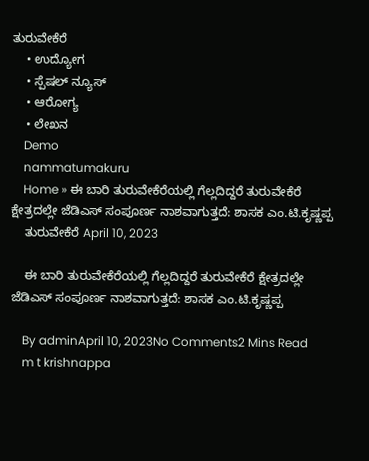ತುರುವೇಕೆರೆ
    • ಉದ್ಯೋಗ
    • ಸ್ಪೆಷಲ್ ನ್ಯೂಸ್
    • ಆರೋಗ್ಯ
    • ಲೇಖನ
    Demo
    nammatumakuru
    Home » ಈ ಬಾರಿ ತುರುವೇಕೆರೆಯಲ್ಲಿ ಗೆಲ್ಲದಿದ್ದರೆ ತುರುವೇಕೆರೆ ಕ್ಷೇತ್ರದಲ್ಲೇ ಜೆಡಿಎಸ್ ಸಂಪೂರ್ಣ ನಾಶವಾಗುತ್ತದೆ: ಶಾಸಕ ಎಂ.ಟಿ.ಕೃಷ್ಣಪ್ಪ
    ತುರುವೇಕೆರೆ April 10, 2023

    ಈ ಬಾರಿ ತುರುವೇಕೆರೆಯಲ್ಲಿ ಗೆಲ್ಲದಿದ್ದರೆ ತುರುವೇಕೆರೆ ಕ್ಷೇತ್ರದಲ್ಲೇ ಜೆಡಿಎಸ್ ಸಂಪೂರ್ಣ ನಾಶವಾಗುತ್ತದೆ: ಶಾಸಕ ಎಂ.ಟಿ.ಕೃಷ್ಣಪ್ಪ

    By adminApril 10, 2023No Comments2 Mins Read
    m t krishnappa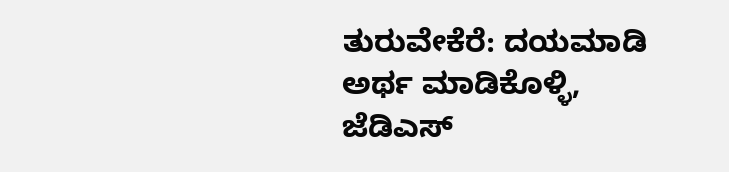ತುರುವೇಕೆರೆ: ದಯಮಾಡಿ ಅರ್ಥ ಮಾಡಿಕೊಳ್ಳಿ, ಜೆಡಿಎಸ್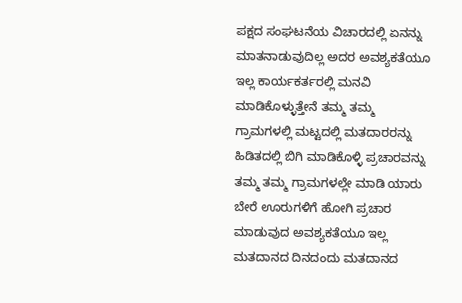ಪಕ್ಷದ ಸಂಘಟನೆಯ ವಿಚಾರದಲ್ಲಿ ಏನನ್ನು ಮಾತನಾಡುವುದಿಲ್ಲ ಅದರ ಅವಶ್ಯಕತೆಯೂ ಇಲ್ಲ ಕಾರ್ಯಕರ್ತರಲ್ಲಿ ಮನವಿ ಮಾಡಿಕೊಳ್ಳುತ್ತೇನೆ ತಮ್ಮ ತಮ್ಮ ಗ್ರಾಮಗಳಲ್ಲಿ ಮಟ್ಟದಲ್ಲಿ ಮತದಾರರನ್ನು ಹಿಡಿತದಲ್ಲಿ ಬಿಗಿ ಮಾಡಿಕೊಳ್ಳಿ ಪ್ರಚಾರವನ್ನು ತಮ್ಮ ತಮ್ಮ ಗ್ರಾಮಗಳಲ್ಲೇ ಮಾಡಿ ಯಾರು ಬೇರೆ ಊರುಗಳಿಗೆ ಹೋಗಿ ಪ್ರಚಾರ ಮಾಡುವುದ ಅವಶ್ಯಕತೆಯೂ ಇಲ್ಲ ಮತದಾನದ ದಿನದಂದು ಮತದಾನದ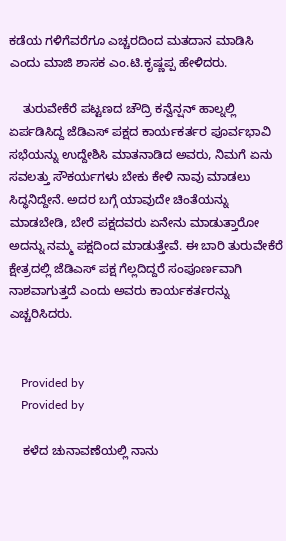ಕಡೆಯ ಗಳಿಗೆವರೆಗೂ ಎಚ್ಚರದಿಂದ ಮತದಾನ ಮಾಡಿಸಿ ಎಂದು ಮಾಜಿ ಶಾಸಕ ಎಂ.ಟಿ.ಕೃಷ್ಣಪ್ಪ ಹೇಳಿದರು.

    ತುರುವೇಕೆರೆ ಪಟ್ಟಣದ ಚೌದ್ರಿ ಕನ್ವೆನ್ಷನ್ ಹಾಲ್ನಲ್ಲಿ ಏರ್ಪಡಿಸಿದ್ದ ಜೆಡಿಎಸ್ ಪಕ್ಷದ ಕಾರ್ಯಕರ್ತರ ಪೂರ್ವಭಾವಿ ಸಭೆಯನ್ನು ಉದ್ದೇಶಿಸಿ ಮಾತನಾಡಿದ ಅವರು, ನಿಮಗೆ ಏನು ಸವಲತ್ತು ಸೌಕರ್ಯಗಳು ಬೇಕು ಕೇಳಿ ನಾವು ಮಾಡಲು ಸಿದ್ಧನಿದ್ದೇನೆ. ಅದರ ಬಗ್ಗೆ ಯಾವುದೇ ಚಿಂತೆಯನ್ನು ಮಾಡಬೇಡಿ, ಬೇರೆ ಪಕ್ಷದವರು ಏನೇನು ಮಾಡುತ್ತಾರೋ ಅದನ್ನು ನಮ್ಮ ಪಕ್ಷದಿಂದ ಮಾಡುತ್ತೇವೆ. ಈ ಬಾರಿ ತುರುವೇಕೆರೆ ಕ್ಷೇತ್ರದಲ್ಲಿ ಜೆಡಿಎಸ್ ಪಕ್ಷ ಗೆಲ್ಲದಿದ್ದರೆ ಸಂಪೂರ್ಣವಾಗಿ ನಾಶವಾಗುತ್ತದೆ ಎಂದು ಅವರು ಕಾರ್ಯಕರ್ತರನ್ನು ಎಚ್ಚರಿಸಿದರು.


    Provided by
    Provided by

    ಕಳೆದ ಚುನಾವಣೆಯಲ್ಲಿ ನಾನು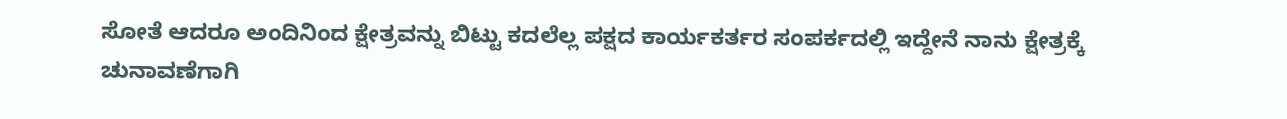ಸೋತೆ ಆದರೂ ಅಂದಿನಿಂದ ಕ್ಷೇತ್ರವನ್ನು ಬಿಟ್ಟು ಕದಲೆಲ್ಲ ಪಕ್ಷದ ಕಾರ್ಯಕರ್ತರ ಸಂಪರ್ಕದಲ್ಲಿ ಇದ್ದೇನೆ ನಾನು ಕ್ಷೇತ್ರಕ್ಕೆ ಚುನಾವಣೆಗಾಗಿ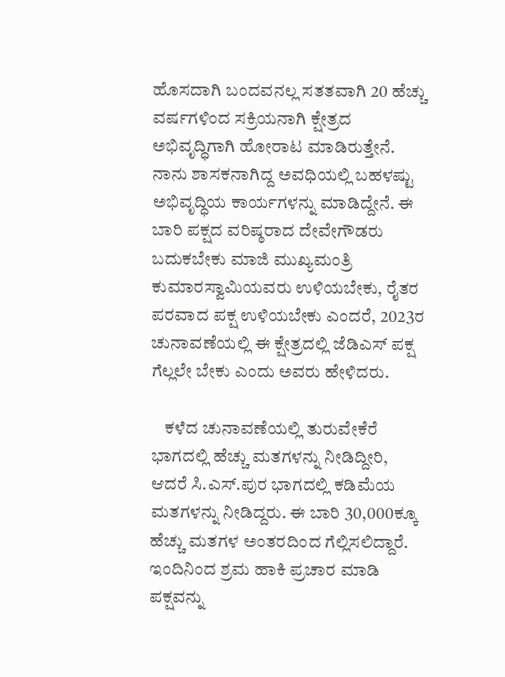ಹೊಸದಾಗಿ ಬಂದವನಲ್ಲ ಸತತವಾಗಿ 20 ಹೆಚ್ಚು ವರ್ಷಗಳಿಂದ ಸಕ್ರಿಯನಾಗಿ ಕ್ಷೇತ್ರದ ಅಭಿವೃದ್ಧಿಗಾಗಿ ಹೋರಾಟ ಮಾಡಿರುತ್ತೇನೆ. ನಾನು ಶಾಸಕನಾಗಿದ್ದ ಅವಧಿಯಲ್ಲಿ ಬಹಳಷ್ಟು ಅಭಿವೃದ್ಧಿಯ ಕಾರ್ಯಗಳನ್ನು ಮಾಡಿದ್ದೇನೆ. ಈ ಬಾರಿ ಪಕ್ಷದ ವರಿಷ್ಠರಾದ ದೇವೇಗೌಡರು ಬದುಕಬೇಕು ಮಾಜಿ ಮುಖ್ಯಮಂತ್ರಿ ಕುಮಾರಸ್ವಾಮಿಯವರು ಉಳಿಯಬೇಕು, ರೈತರ ಪರವಾದ ಪಕ್ಷ ಉಳಿಯಬೇಕು ಎಂದರೆ, 2023ರ ಚುನಾವಣೆಯಲ್ಲಿ ಈ ಕ್ಷೇತ್ರದಲ್ಲಿ ಜೆಡಿಎಸ್ ಪಕ್ಷ ಗೆಲ್ಲಲೇ ಬೇಕು ಎಂದು ಅವರು ಹೇಳಿದರು.

    ಕಳೆದ ಚುನಾವಣೆಯಲ್ಲಿ ತುರುವೇಕೆರೆ ಭಾಗದಲ್ಲಿ ಹೆಚ್ಚು ಮತಗಳನ್ನು ನೀಡಿದ್ದೀರಿ, ಆದರೆ ಸಿ.ಎಸ್.ಪುರ ಭಾಗದಲ್ಲಿ ಕಡಿಮೆಯ ಮತಗಳನ್ನು ನೀಡಿದ್ದರು. ಈ ಬಾರಿ 30,000ಕ್ಕೂ ಹೆಚ್ಚು ಮತಗಳ ಅಂತರದಿಂದ ಗೆಲ್ಲಿಸಲಿದ್ದಾರೆ. ಇಂದಿನಿಂದ ಶ್ರಮ ಹಾಕಿ ಪ್ರಚಾರ ಮಾಡಿ ಪಕ್ಷವನ್ನು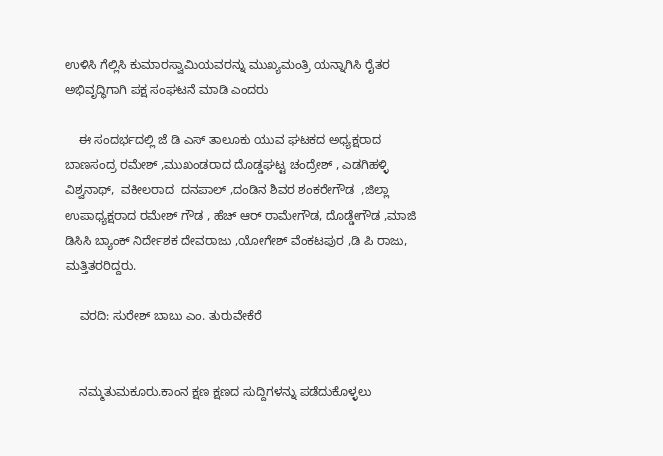ಉಳಿಸಿ ಗೆಲ್ಲಿಸಿ ಕುಮಾರಸ್ವಾಮಿಯವರನ್ನು ಮುಖ್ಯಮಂತ್ರಿ ಯನ್ನಾಗಿಸಿ ರೈತರ ಅಭಿವೃದ್ಧಿಗಾಗಿ ಪಕ್ಷ ಸಂಘಟನೆ ಮಾಡಿ ಎಂದರು

    ಈ ಸಂದರ್ಭದಲ್ಲಿ ಜೆ ಡಿ ಎಸ್ ತಾಲೂಕು ಯುವ ಘಟಕದ ಅಧ್ಯಕ್ಷರಾದ ಬಾಣಸಂದ್ರ ರಮೇಶ್ ,ಮುಖಂಡರಾದ ದೊಡ್ಡಘಟ್ಟ ಚಂದ್ರೇಶ್ , ಎಡಗಿಹಳ್ಳಿ ವಿಶ್ವನಾಥ್,  ವಕೀಲರಾದ  ದನಪಾಲ್ ,ದಂಡಿನ ಶಿವರ ಶಂಕರೇಗೌಡ  ,ಜಿಲ್ಲಾ ಉಪಾಧ್ಯಕ್ಷರಾದ ರಮೇಶ್ ಗೌಡ , ಹೆಚ್ ಆರ್ ರಾಮೇಗೌಡ, ದೊಡ್ಡೇಗೌಡ ,ಮಾಜಿ ಡಿಸಿಸಿ ಬ್ಯಾಂಕ್ ನಿರ್ದೇಶಕ ದೇವರಾಜು ,ಯೋಗೇಶ್ ವೆಂಕಟಪುರ ,ಡಿ ಪಿ ರಾಜು, ಮತ್ತಿತರರಿದ್ದರು.

    ವರದಿ: ಸುರೇಶ್ ಬಾಬು ಎಂ. ತುರುವೇಕೆರೆ


    ನಮ್ಮತುಮಕೂರು.ಕಾಂನ ಕ್ಷಣ ಕ್ಷಣದ ಸುದ್ದಿಗಳನ್ನು ಪಡೆದುಕೊಳ್ಳಲು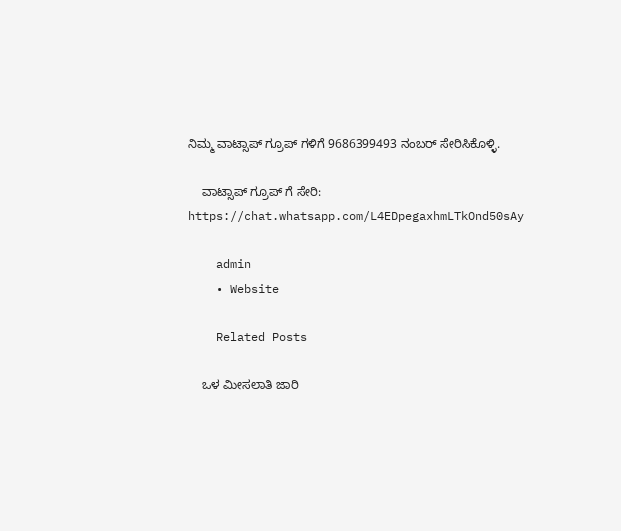ನಿಮ್ಮ ವಾಟ್ಸಾಪ್ ಗ್ರೂಪ್ ಗಳಿಗೆ 9686399493 ನಂಬರ್ ಸೇರಿಸಿಕೊಳ್ಳಿ.

    ವಾಟ್ಸಾಪ್ ಗ್ರೂಪ್ ಗೆ ಸೇರಿ: https://chat.whatsapp.com/L4EDpegaxhmLTkOnd50sAy

    admin
    • Website

    Related Posts

    ಒಳ ಮೀಸಲಾತಿ ಜಾರಿ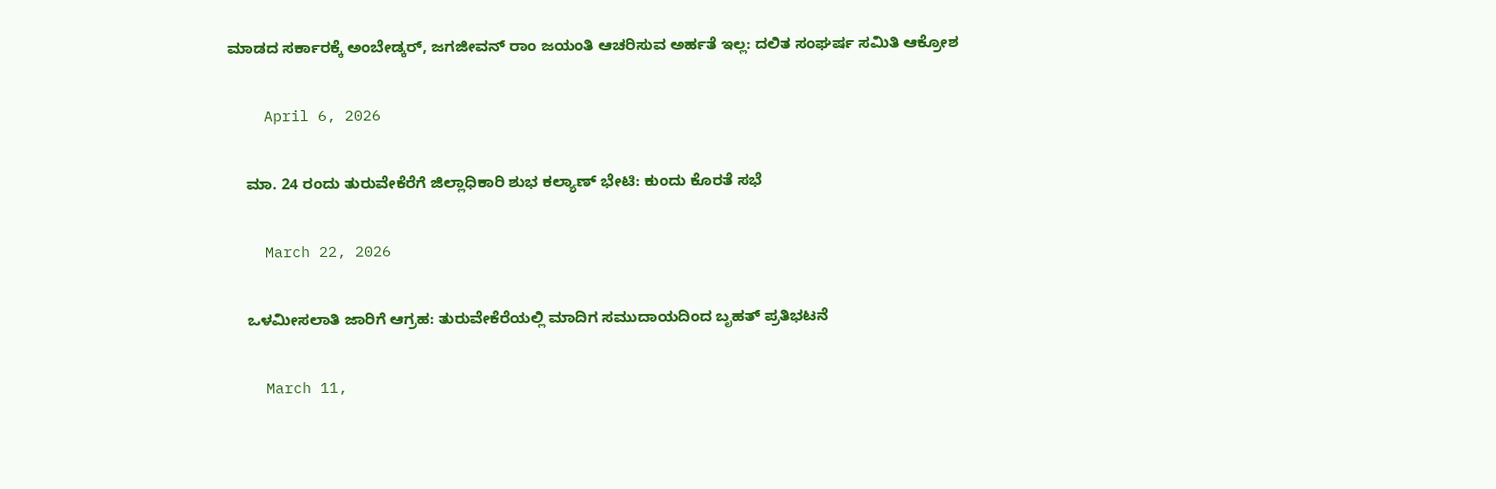ಮಾಡದ ಸರ್ಕಾರಕ್ಕೆ ಅಂಬೇಡ್ಕರ್, ಜಗಜೀವನ್ ರಾಂ ಜಯಂತಿ ಆಚರಿಸುವ ಅರ್ಹತೆ ಇಲ್ಲ: ದಲಿತ ಸಂಘರ್ಷ ಸಮಿತಿ ಆಕ್ರೋಶ

    April 6, 2026

    ಮಾ. 24 ರಂದು ತುರುವೇಕೆರೆಗೆ ಜಿಲ್ಲಾಧಿಕಾರಿ ಶುಭ ಕಲ್ಯಾಣ್ ಭೇಟಿ: ಕುಂದು ಕೊರತೆ ಸಭೆ

    March 22, 2026

    ಒಳಮೀಸಲಾತಿ ಜಾರಿಗೆ ಆಗ್ರಹ: ತುರುವೇಕೆರೆಯಲ್ಲಿ ಮಾದಿಗ ಸಮುದಾಯದಿಂದ ಬೃಹತ್ ಪ್ರತಿಭಟನೆ

    March 11,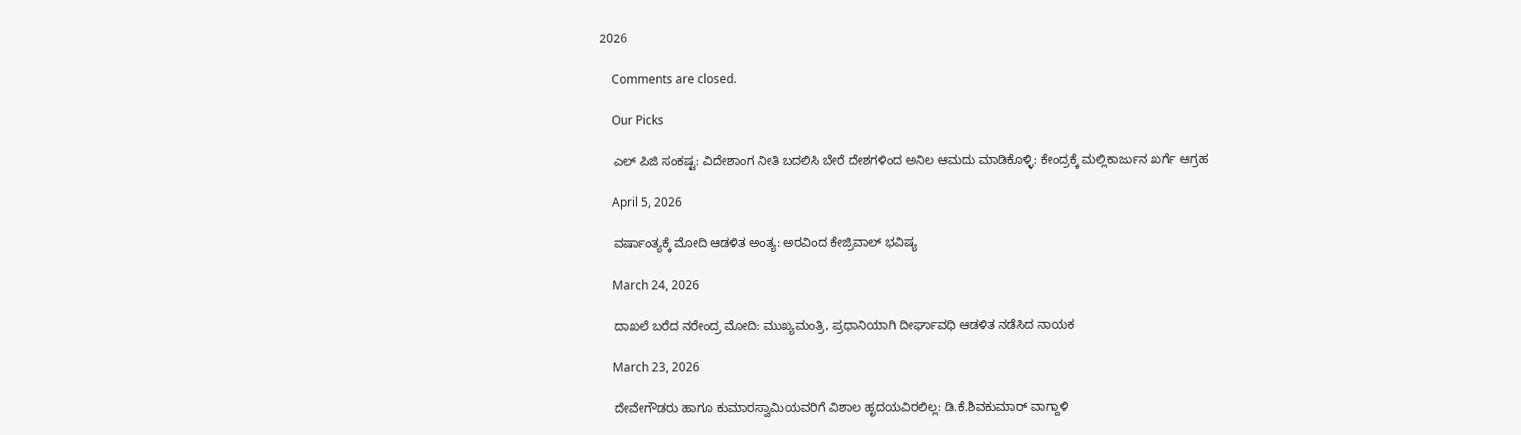2026

    Comments are closed.

    Our Picks

    ಎಲ್‌ ಪಿಜಿ ಸಂಕಷ್ಟ: ವಿದೇಶಾಂಗ ನೀತಿ ಬದಲಿಸಿ ಬೇರೆ ದೇಶಗಳಿಂದ ಅನಿಲ ಆಮದು ಮಾಡಿಕೊಳ್ಳಿ: ಕೇಂದ್ರಕ್ಕೆ ಮಲ್ಲಿಕಾರ್ಜುನ ಖರ್ಗೆ ಆಗ್ರಹ

    April 5, 2026

    ವರ್ಷಾಂತ್ಯಕ್ಕೆ ಮೋದಿ ಆಡಳಿತ ಅಂತ್ಯ: ಅರವಿಂದ ಕೇಜ್ರಿವಾಲ್ ಭವಿಷ್ಯ

    March 24, 2026

    ದಾಖಲೆ ಬರೆದ ನರೇಂದ್ರ ಮೋದಿ: ಮುಖ್ಯಮಂತ್ರಿ, ಪ್ರಧಾನಿಯಾಗಿ ದೀರ್ಘಾವಧಿ ಆಡಳಿತ ನಡೆಸಿದ ನಾಯಕ

    March 23, 2026

    ದೇವೇಗೌಡರು ಹಾಗೂ ಕುಮಾರಸ್ವಾಮಿಯವರಿಗೆ ವಿಶಾಲ ಹೃದಯವಿರಲಿಲ್ಲ: ಡಿ.ಕೆ.ಶಿವಕುಮಾರ್ ವಾಗ್ದಾಳಿ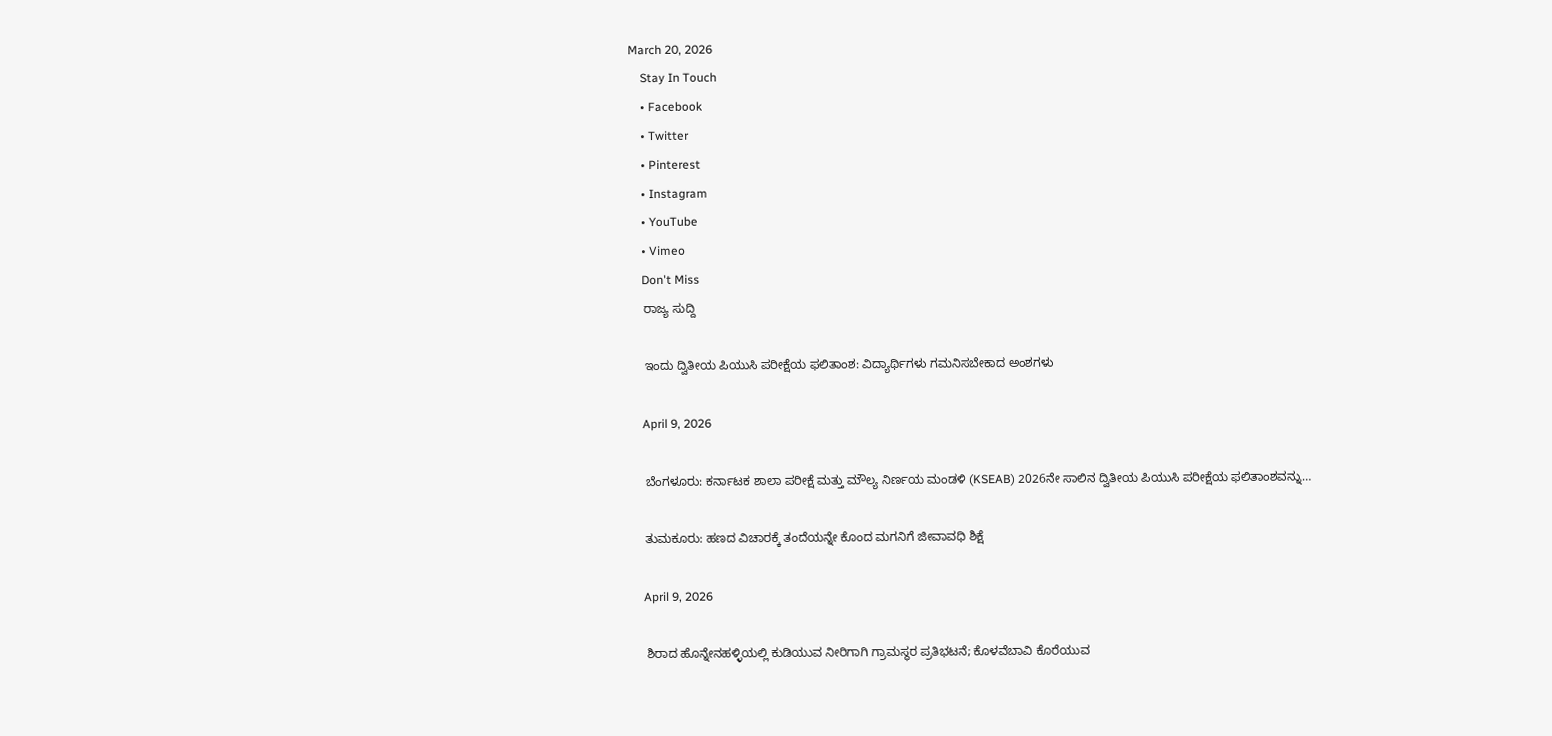March 20, 2026
    Stay In Touch
    • Facebook
    • Twitter
    • Pinterest
    • Instagram
    • YouTube
    • Vimeo
    Don't Miss
    ರಾಜ್ಯ ಸುದ್ದಿ

    ಇಂದು ದ್ವಿತೀಯ ಪಿಯುಸಿ ಪರೀಕ್ಷೆಯ ಫಲಿತಾಂಶ: ವಿದ್ಯಾರ್ಥಿಗಳು ಗಮನಿಸಬೇಕಾದ ಅಂಶಗಳು

    April 9, 2026

    ಬೆಂಗಳೂರು: ಕರ್ನಾಟಕ ಶಾಲಾ ಪರೀಕ್ಷೆ ಮತ್ತು ಮೌಲ್ಯ ನಿರ್ಣಯ ಮಂಡಳಿ (KSEAB) 2026ನೇ ಸಾಲಿನ ದ್ವಿತೀಯ ಪಿಯುಸಿ ಪರೀಕ್ಷೆಯ ಫಲಿತಾಂಶವನ್ನು…

    ತುಮಕೂರು: ಹಣದ ವಿಚಾರಕ್ಕೆ ತಂದೆಯನ್ನೇ ಕೊಂದ ಮಗನಿಗೆ ಜೀವಾವಧಿ ಶಿಕ್ಷೆ

    April 9, 2026

    ಶಿರಾದ ಹೊನ್ನೇನಹಳ್ಳಿಯಲ್ಲಿ ಕುಡಿಯುವ ನೀರಿಗಾಗಿ ಗ್ರಾಮಸ್ಥರ ಪ್ರತಿಭಟನೆ; ಕೊಳವೆಬಾವಿ ಕೊರೆಯುವ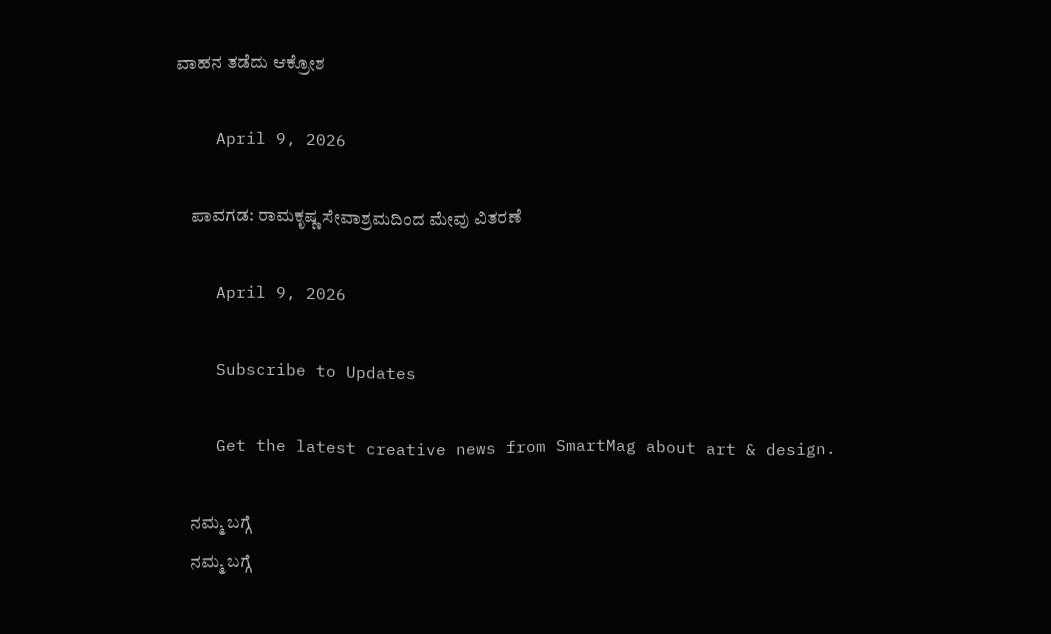ವಾಹನ ತಡೆದು ಆಕ್ರೋಶ

    April 9, 2026

    ಪಾವಗಡ: ರಾಮಕೃಷ್ಣ ಸೇವಾಶ್ರಮದಿಂದ ಮೇವು ವಿತರಣೆ

    April 9, 2026

    Subscribe to Updates

    Get the latest creative news from SmartMag about art & design.

    ನಮ್ಮ ಬಗ್ಗೆ
    ನಮ್ಮ ಬಗ್ಗೆ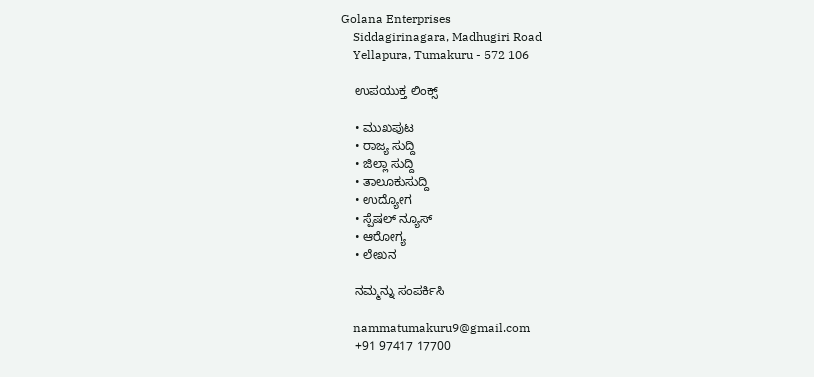Golana Enterprises
    Siddagirinagara, Madhugiri Road
    Yellapura, Tumakuru - 572 106

    ಉಪಯುಕ್ತ ಲಿಂಕ್ಸ್

    • ಮುಖಪುಟ
    • ರಾಜ್ಯ ಸುದ್ದಿ
    • ಜಿಲ್ಲಾ ಸುದ್ದಿ
    • ತಾಲೂಕುಸುದ್ದಿ
    • ಉದ್ಯೋಗ
    • ಸ್ಪೆಷಲ್ ನ್ಯೂಸ್
    • ಆರೋಗ್ಯ
    • ಲೇಖನ

    ನಮ್ಮನ್ನು ಸಂಪರ್ಕಿಸಿ

    nammatumakuru9@gmail.com
    +91 97417 17700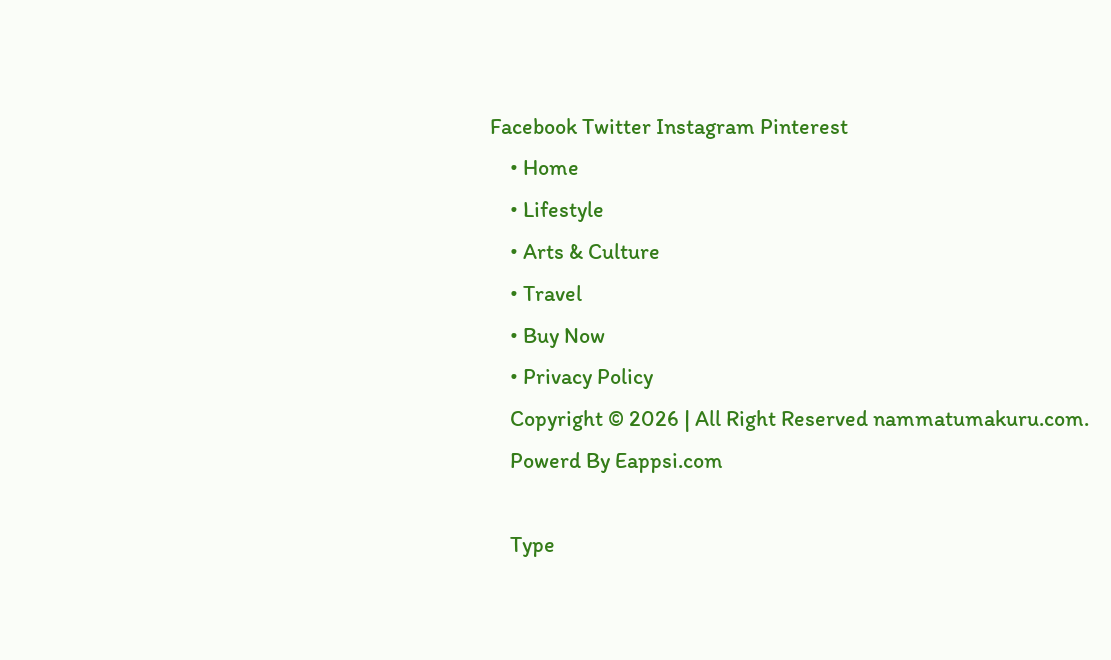Facebook Twitter Instagram Pinterest
    • Home
    • Lifestyle
    • Arts & Culture
    • Travel
    • Buy Now
    • Privacy Policy
    Copyright © 2026 | All Right Reserved nammatumakuru.com.
    Powerd By Eappsi.com

    Type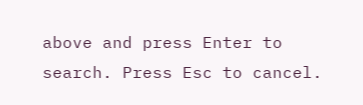above and press Enter to search. Press Esc to cancel.